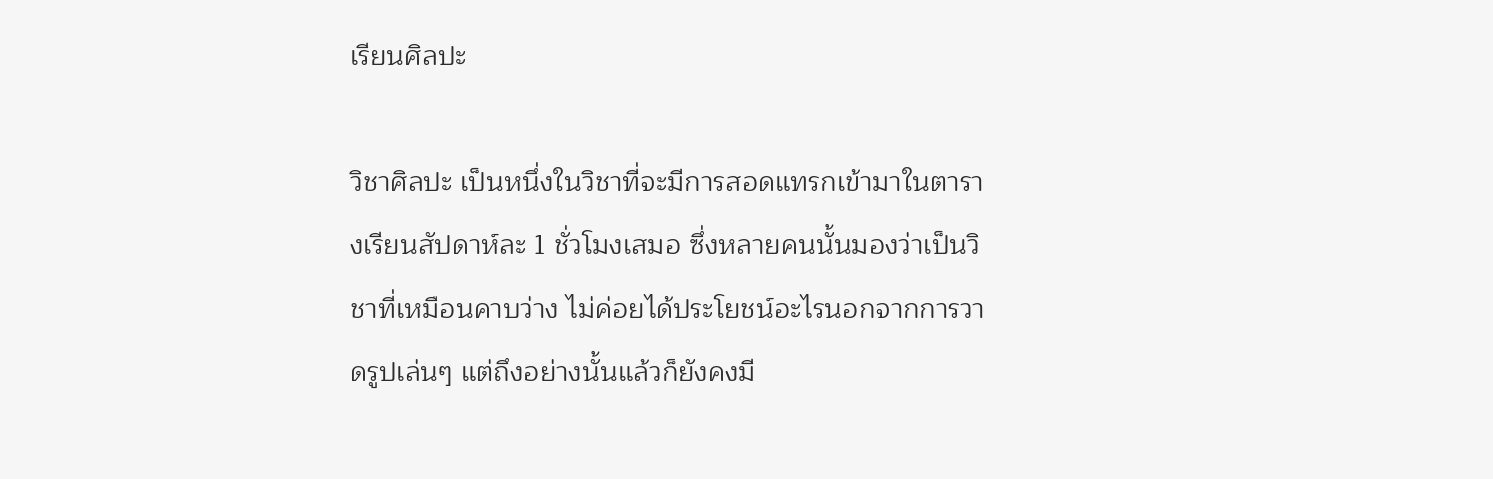เรียนศิลปะ

วิชาศิลปะ เป็นหนึ่งในวิชาที่จะมีการสอดแทรกเข้ามาในตารางเรียนสัปดาห์ละ 1 ชั่วโมงเสมอ ซึ่งหลายคนนั้นมองว่าเป็นวิชาที่เหมือนคาบว่าง ไม่ค่อยได้ประโยชน์อะไรนอกจากการวาดรูปเล่นๆ แต่ถึงอย่างนั้นแล้วก็ยังคงมี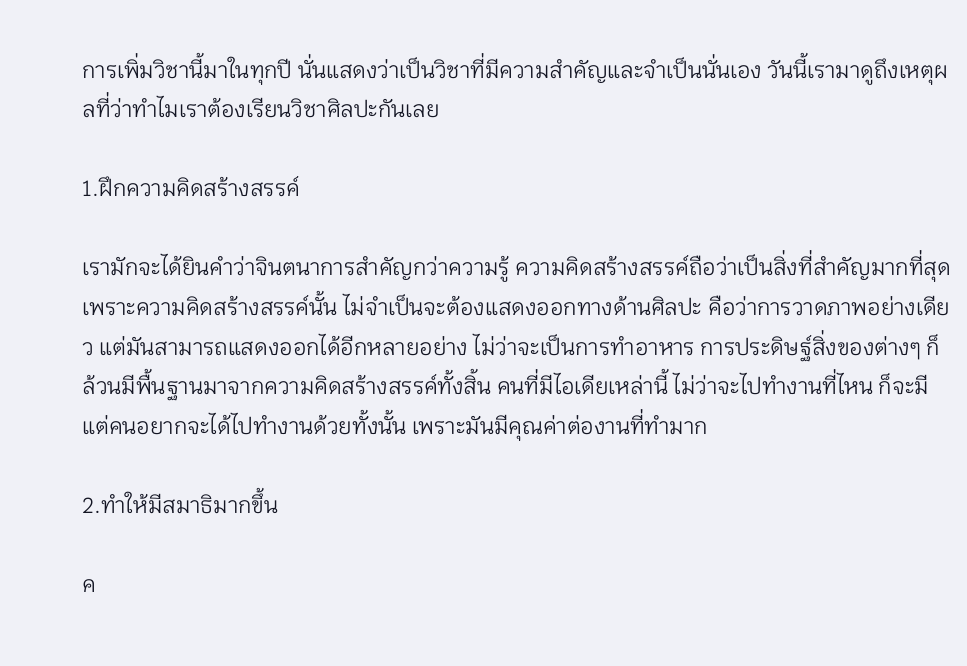การเพิ่มวิชานี้มาในทุกปี นั่นแสดงว่าเป็นวิชาที่มีความสำคัญและจำเป็นนั่นเอง วันนี้เรามาดูถึงเหตุผลที่ว่าทำไมเราต้องเรียนวิชาศิลปะกันเลย

1.ฝึกความคิดสร้างสรรค์

เรามักจะได้ยินคำว่าจินตนาการสำคัญกว่าความรู้ ความคิดสร้างสรรค์ถือว่าเป็นสิ่งที่สำคัญมากที่สุด เพราะความคิดสร้างสรรค์นั้น ไม่จำเป็นจะต้องแสดงออกทางด้านศิลปะ คือว่าการวาดภาพอย่างเดียว แต่มันสามารถแสดงออกได้อีกหลายอย่าง ไม่ว่าจะเป็นการทำอาหาร การประดิษฐ์สิ่งของต่างๆ ก็ล้วนมีพื้นฐานมาจากความคิดสร้างสรรค์ทั้งสิ้น คนที่มีไอเดียเหล่านี้ ไม่ว่าจะไปทำงานที่ไหน ก็จะมีแต่คนอยากจะได้ไปทำงานด้วยทั้งนั้น เพราะมันมีคุณค่าต่องานที่ทำมาก

2.ทำให้มีสมาธิมากขึ้น

ค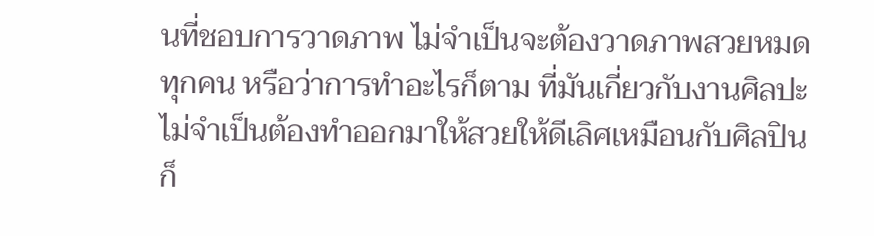นที่ชอบการวาดภาพ ไม่จำเป็นจะต้องวาดภาพสวยหมดทุกคน หรือว่าการทำอะไรก็ตาม ที่มันเกี่ยวกับงานศิลปะ ไม่จำเป็นต้องทำออกมาให้สวยให้ดีเลิศเหมือนกับศิลปินก็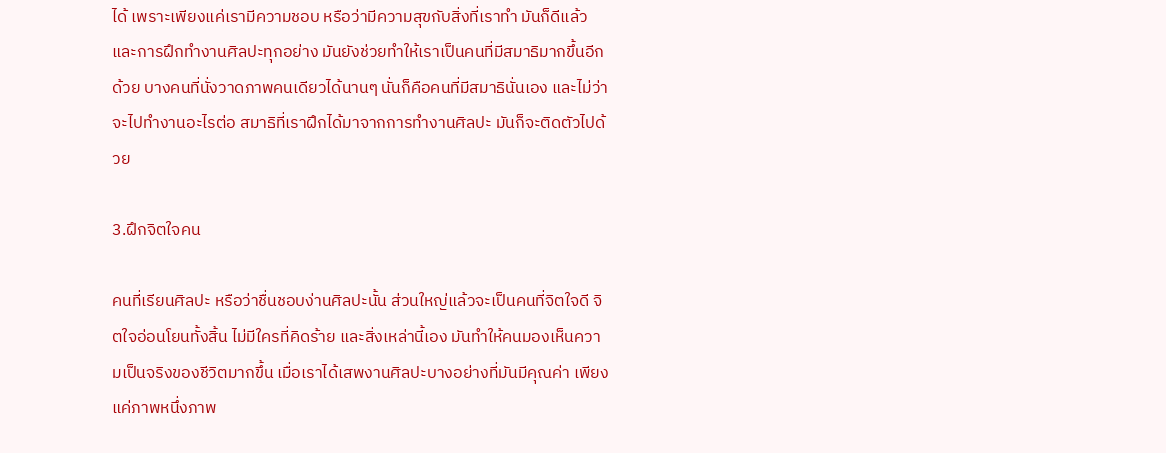ได้ เพราะเพียงแค่เรามีความชอบ หรือว่ามีความสุขกับสิ่งที่เราทำ มันก็ดีแล้ว และการฝึกทำงานศิลปะทุกอย่าง มันยังช่วยทำให้เราเป็นคนที่มีสมาธิมากขึ้นอีกด้วย บางคนที่นั่งวาดภาพคนเดียวได้นานๆ นั่นก็คือคนที่มีสมาธินั่นเอง และไม่ว่าจะไปทำงานอะไรต่อ สมาธิที่เราฝึกได้มาจากการทำงานศิลปะ มันก็จะติดตัวไปด้วย

3.ฝึกจิตใจคน

คนที่เรียนศิลปะ หรือว่าชื่นชอบง่านศิลปะนั้น ส่วนใหญ่แล้วจะเป็นคนที่จิตใจดี จิตใจอ่อนโยนทั้งสิ้น ไม่มีใครที่คิดร้าย และสิ่งเหล่านี้เอง มันทำให้คนมองเห็นความเป็นจริงของชีวิตมากขึ้น เมื่อเราได้เสพงานศิลปะบางอย่างที่มันมีคุณค่า เพียงแค่ภาพหนึ่งภาพ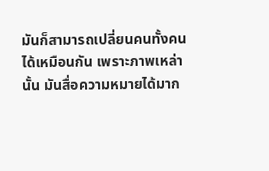มันก็สามารถเปลี่ยนคนทั้งคนได้เหมือนกัน เพราะภาพเหล่านั้น มันสื่อความหมายได้มาก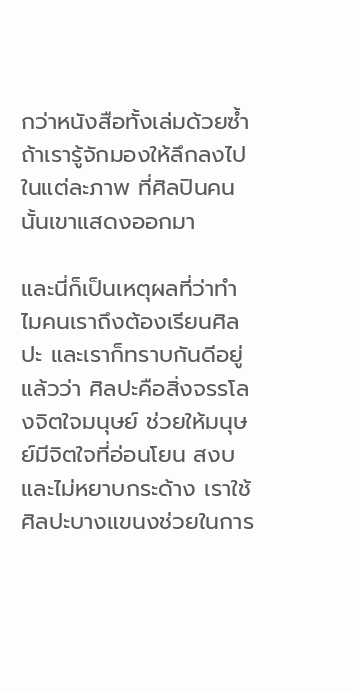กว่าหนังสือทั้งเล่มด้วยซ้ำ ถ้าเรารู้จักมองให้ลึกลงไปในแต่ละภาพ ที่ศิลปินคนนั้นเขาแสดงออกมา

และนี่ก็เป็นเหตุผลที่ว่าทำไมคนเราถึงต้องเรียนศิลปะ และเราก็ทราบกันดีอยู่แล้วว่า ศิลปะคือสิ่งจรรโลงจิตใจมนุษย์ ช่วยให้มนุษย์มีจิตใจที่อ่อนโยน สงบ และไม่หยาบกระด้าง เราใช้ศิลปะบางแขนงช่วยในการ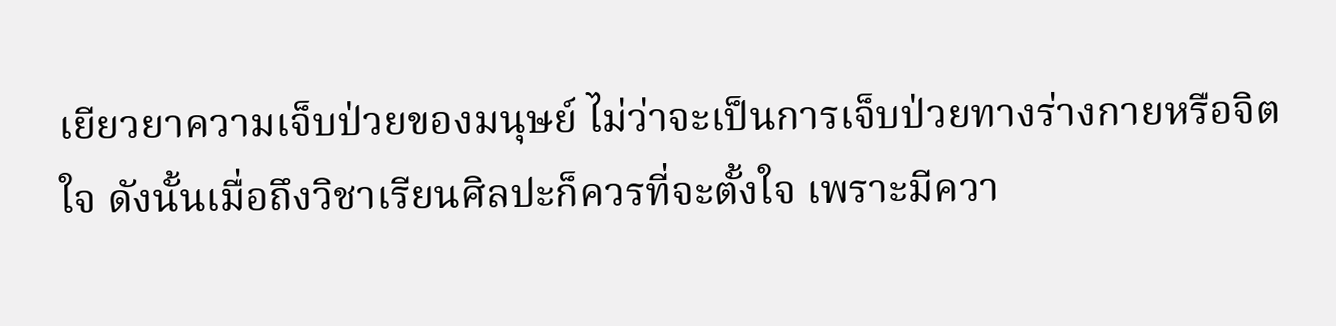เยียวยาความเจ็บป่วยของมนุษย์ ไม่ว่าจะเป็นการเจ็บป่วยทางร่างกายหรือจิตใจ ดังนั้นเมื่อถึงวิชาเรียนศิลปะก็ควรที่จะตั้งใจ เพราะมีควา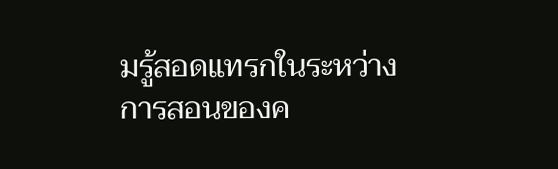มรู้สอดแทรกในระหว่างการสอนของค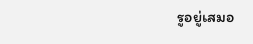รูอยู่เสมอ